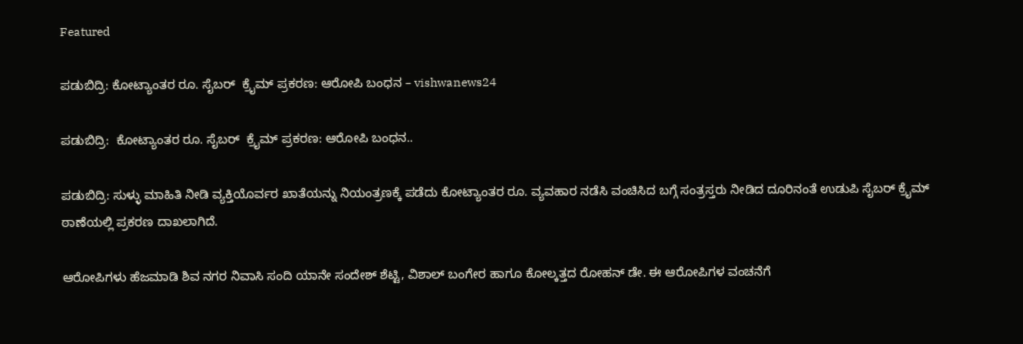Featured

ಪಡುಬಿದ್ರಿ: ಕೋಟ್ಯಾಂತರ ರೂ. ಸೈಬರ್  ಕ್ರೈಮ್ ಪ್ರಕರಣ: ಆರೋಪಿ ಬಂಧನ – vishwanews24

ಪಡುಬಿದ್ರಿ:  ಕೋಟ್ಯಾಂತರ ರೂ. ಸೈಬರ್  ಕ್ರೈಮ್ ಪ್ರಕರಣ: ಆರೋಪಿ ಬಂಧನ..

ಪಡುಬಿದ್ರಿ: ಸುಳ್ಳು ಮಾಹಿತಿ ನೀಡಿ ವ್ಯಕ್ತಿಯೊರ್ವರ ಖಾತೆಯನ್ನು ನಿಯಂತ್ರಣಕ್ಕೆ ಪಡೆದು ಕೋಟ್ಯಾಂತರ ರೂ. ವ್ಯವಹಾರ ನಡೆಸಿ ವಂಚಿಸಿದ ಬಗ್ಗೆ ಸಂತ್ರಸ್ತರು ನೀಡಿದ ದೂರಿನಂತೆ ಉಡುಪಿ ಸೈಬರ್ ಕ್ರೈಮ್ ಠಾಣೆಯಲ್ಲಿ ಪ್ರಕರಣ ದಾಖಲಾಗಿದೆ.

ಆರೋಪಿಗಳು ಹೆಜಮಾಡಿ ಶಿವ ನಗರ ನಿವಾಸಿ ಸಂದಿ ಯಾನೇ ಸಂದೇಶ್ ಶೆಟ್ಟಿ, ವಿಶಾಲ್ ಬಂಗೇರ ಹಾಗೂ ಕೋಲ್ಕತ್ತದ ರೋಹನ್ ಡೇ. ಈ ಆರೋಪಿಗಳ ವಂಚನೆಗೆ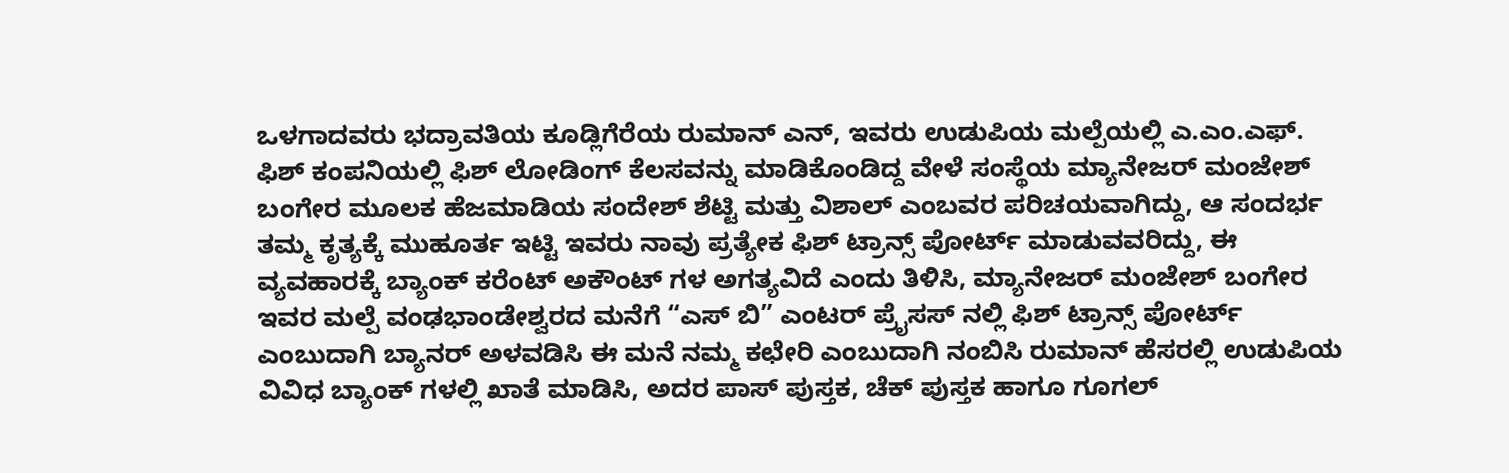ಒಳಗಾದವರು ಭದ್ರಾವತಿಯ ಕೂಡ್ಲಿಗೆರೆಯ ರುಮಾನ್ ಎನ್, ಇವರು ಉಡುಪಿಯ ಮಲ್ಪೆಯಲ್ಲಿ ಎ.ಎಂ.ಎಫ್. ಫಿಶ್ ಕಂಪನಿಯಲ್ಲಿ ಫಿಶ್ ಲೋಡಿಂಗ್ ಕೆಲಸವನ್ನು ಮಾಡಿಕೊಂಡಿದ್ದ ವೇಳೆ ಸಂಸ್ಥೆಯ ಮ್ಯಾನೇಜರ್ ಮಂಜೇಶ್ ಬಂಗೇರ ಮೂಲಕ ಹೆಜಮಾಡಿಯ ಸಂದೇಶ್ ಶೆಟ್ಟಿ ಮತ್ತು ವಿಶಾಲ್ ಎಂಬವರ ಪರಿಚಯವಾಗಿದ್ದು, ಆ ಸಂದರ್ಭ ತಮ್ಮ ಕೃತ್ಯಕ್ಕೆ ಮುಹೂರ್ತ ಇಟ್ಟಿ ಇವರು ನಾವು ಪ್ರತ್ಯೇಕ ಫಿಶ್ ಟ್ರಾನ್ಸ್ ಪೋರ್ಟ್ ಮಾಡುವವರಿದ್ದು, ಈ ವ್ಯವಹಾರಕ್ಕೆ ಬ್ಯಾಂಕ್ ಕರೆಂಟ್ ಅಕೌಂಟ್ ಗಳ ಅಗತ್ಯವಿದೆ ಎಂದು ತಿಳಿಸಿ, ಮ್ಯಾನೇಜರ್ ಮಂಜೇಶ್ ಬಂಗೇರ ಇವರ ಮಲ್ಪೆ ವಂಢಭಾಂಡೇಶ್ವರದ ಮನೆಗೆ “ಎಸ್ ಬಿ” ಎಂಟರ್ ಪ್ರೈಸಸ್ ನಲ್ಲಿ ಫಿಶ್ ಟ್ರಾನ್ಸ್ ಪೋರ್ಟ್ ಎಂಬುದಾಗಿ ಬ್ಯಾನರ್ ಅಳವಡಿಸಿ ಈ ಮನೆ ನಮ್ಮ ಕಛೇರಿ ಎಂಬುದಾಗಿ ನಂಬಿಸಿ ರುಮಾನ್ ಹೆಸರಲ್ಲಿ ಉಡುಪಿಯ ವಿವಿಧ ಬ್ಯಾಂಕ್ ಗಳಲ್ಲಿ ಖಾತೆ ಮಾಡಿಸಿ, ಅದರ ಪಾಸ್ ಪುಸ್ತಕ, ಚೆಕ್ ಪುಸ್ತಕ ಹಾಗೂ ಗೂಗಲ್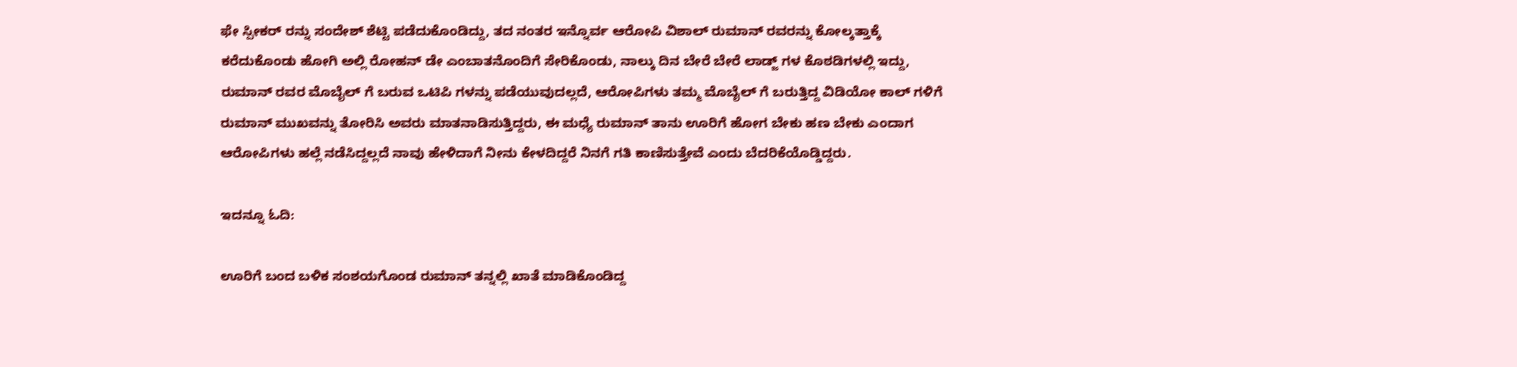ಫೇ ಸ್ಪೀಕರ್ ರನ್ನು ಸಂದೇಶ್ ಶೆಟ್ಟಿ ಪಡೆದುಕೊಂಡಿದ್ದು, ತದ ನಂತರ ಇನ್ನೊರ್ವ ಆರೋಪಿ ವಿಶಾಲ್ ರುಮಾನ್ ರವರನ್ನು ಕೋಲ್ಕತ್ತಾಕ್ಕೆ ಕರೆದುಕೊಂಡು ಹೋಗಿ ಅಲ್ಲಿ ರೋಹನ್ ಡೇ ಎಂಬಾತನೊಂದಿಗೆ ಸೇರಿಕೊಂಡು, ನಾಲ್ಕು ದಿನ ಬೇರೆ ಬೇರೆ ಲಾಡ್ಜ್ ಗಳ ಕೊಠಡಿಗಳಲ್ಲಿ ಇದ್ದು, ರುಮಾನ್ ರವರ ಮೊಬೈಲ್ ಗೆ ಬರುವ ಒಟಿಪಿ ಗಳನ್ನು ಪಡೆಯುವುದಲ್ಲದೆ, ಆರೋಪಿಗಳು ತಮ್ಮ ಮೊಬೈಲ್ ಗೆ ಬರುತ್ತಿದ್ದ ವಿಡಿಯೋ ಕಾಲ್ ಗಳಿಗೆ ರುಮಾನ್ ಮುಖವನ್ನು ತೋರಿಸಿ ಅವರು ಮಾತನಾಡಿಸುತ್ತಿದ್ದರು, ಈ ಮಧ್ಯೆ ರುಮಾನ್ ತಾನು ಊರಿಗೆ ಹೋಗ ಬೇಕು ಹಣ ಬೇಕು ಎಂದಾಗ ಆರೋಪಿಗಳು ಹಲ್ಲೆ ನಡೆಸಿದ್ದಲ್ಲದೆ ನಾವು ಹೇಳಿದಾಗೆ ನೀನು ಕೇಳದಿದ್ದರೆ ನಿನಗೆ ಗತಿ ಕಾಣಿಸುತ್ತೇವೆ ಎಂದು ಬೆದರಿಕೆಯೊಡ್ಡಿದ್ದರು.

ಇದನ್ನೂ ಓದಿ:

ಊರಿಗೆ ಬಂದ ಬಳಿಕ ಸಂಶಯಗೊಂಡ ರುಮಾನ್ ತನ್ನಲ್ಲಿ ಖಾತೆ ಮಾಡಿಕೊಂಡಿದ್ದ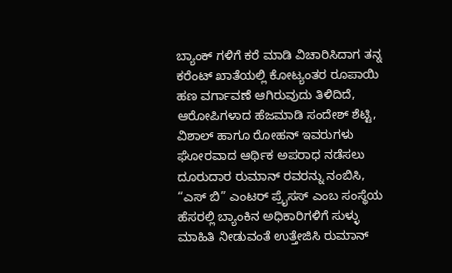ಬ್ಯಾಂಕ್ ಗಳಿಗೆ ಕರೆ ಮಾಡಿ ವಿಚಾರಿಸಿದಾಗ ತನ್ನ ಕರೆಂಟ್ ಖಾತೆಯಲ್ಲಿ ಕೋಟ್ಯಂತರ ರೂಪಾಯಿ ಹಣ ವರ್ಗಾವಣೆ ಆಗಿರುವುದು ತಿಳಿದಿದೆ, ಆರೋಪಿಗಳಾದ ಹೆಜಮಾಡಿ ಸಂದೇಶ್ ಶೆಟ್ಟಿ, ವಿಶಾಲ್ ಹಾಗೂ ರೋಹನ್ ಇವರುಗಳು ಘೋರವಾದ ಆರ್ಥಿಕ ಅಪರಾಧ ನಡೆಸಲು ದೂರುದಾರ ರುಮಾನ್ ರವರನ್ನು ನಂಬಿಸಿ, “ಎಸ್ ಬಿ” ಎಂಟರ್ ಪ್ರೈಸಸ್ ಎಂಬ ಸಂಸ್ಥೆಯ ಹೆಸರಲ್ಲಿ ಬ್ಯಾಂಕಿನ ಅಧಿಕಾರಿಗಳಿಗೆ ಸುಳ್ಳು ಮಾಹಿತಿ ನೀಡುವಂತೆ ಉತ್ತೇಜಿಸಿ ರುಮಾನ್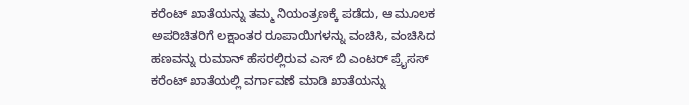ಕರೆಂಟ್ ಖಾತೆಯನ್ನು ತಮ್ಮ ನಿಯಂತ್ರಣಕ್ಕೆ ಪಡೆದು, ಆ ಮೂಲಕ ಅಪರಿಚಿತರಿಗೆ ಲಕ್ಷಾಂತರ ರೂಪಾಯಿಗಳನ್ನು ವಂಚಿಸಿ, ವಂಚಿಸಿದ ಹಣವನ್ನು ರುಮಾನ್ ಹೆಸರಲ್ಲಿರುವ ಎಸ್ ಬಿ ಎಂಟರ್ ಪ್ರೈಸಸ್ ಕರೆಂಟ್ ಖಾತೆಯಲ್ಲಿ ವರ್ಗಾವಣೆ ಮಾಡಿ ಖಾತೆಯನ್ನು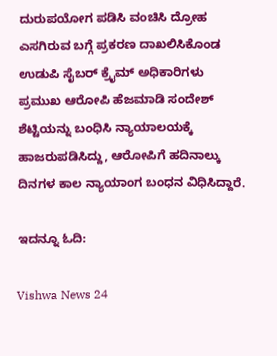ದುರುಪಯೋಗ ಪಡಿಸಿ ವಂಚಿಸಿ ದ್ರೋಹ ಎಸಗಿರುವ ಬಗ್ಗೆ ಪ್ರಕರಣ ದಾಖಲಿಸಿಕೊಂಡ ಉಡುಪಿ ಸೈಬರ್ ಕ್ರೈಮ್ ಅಧಿಕಾರಿಗಳು ಪ್ರಮುಖ ಆರೋಪಿ ಹೆಜಮಾಡಿ ಸಂದೇಶ್ ಶೆಟ್ಟಿಯನ್ನು ಬಂಧಿಸಿ ನ್ಯಾಯಾಲಯಕ್ಕೆ ಹಾಜರುಪಡಿಸಿದ್ದು, ಆರೋಪಿಗೆ ಹದಿನಾಲ್ಕು ದಿನಗಳ ಕಾಲ ನ್ಯಾಯಾಂಗ ಬಂಧನ ವಿಧಿಸಿದ್ದಾರೆ.

ಇದನ್ನೂ ಓದಿ:

Vishwa News 24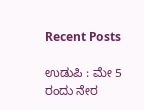Recent Posts

ಉಡುಪಿ : ಮೇ 5 ರಂದು ನೇರ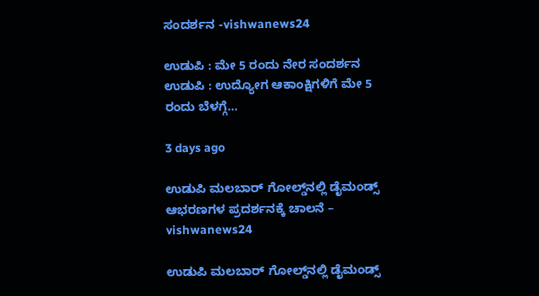ಸಂದರ್ಶನ -vishwanews24

ಉಡುಪಿ : ಮೇ 5 ರಂದು ನೇರ ಸಂದರ್ಶನ ಉಡುಪಿ : ಉದ್ಯೋಗ ಆಕಾಂಕ್ಷಿಗಳಿಗೆ ಮೇ 5 ರಂದು ಬೆಳಗ್ಗೆ…

3 days ago

ಉಡುಪಿ ಮಲಬಾರ್ ಗೋಲ್ಡ್‌ನಲ್ಲಿ ಡೈಮಂಡ್ಸ್ ಆಭರಣಗಳ ಪ್ರದರ್ಶನಕ್ಕೆ ಚಾಲನೆ – vishwanews24

ಉಡುಪಿ ಮಲಬಾರ್ ಗೋಲ್ಡ್‌ನಲ್ಲಿ ಡೈಮಂಡ್ಸ್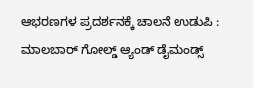ಆಭರಣಗಳ ಪ್ರದರ್ಶನಕ್ಕೆ ಚಾಲನೆ ಉಡುಪಿ : ಮಾಲಬಾರ್ ಗೋಲ್ಡ್ ಆ್ಯಂಡ್ ಡೈಮಂಡ್ಸ್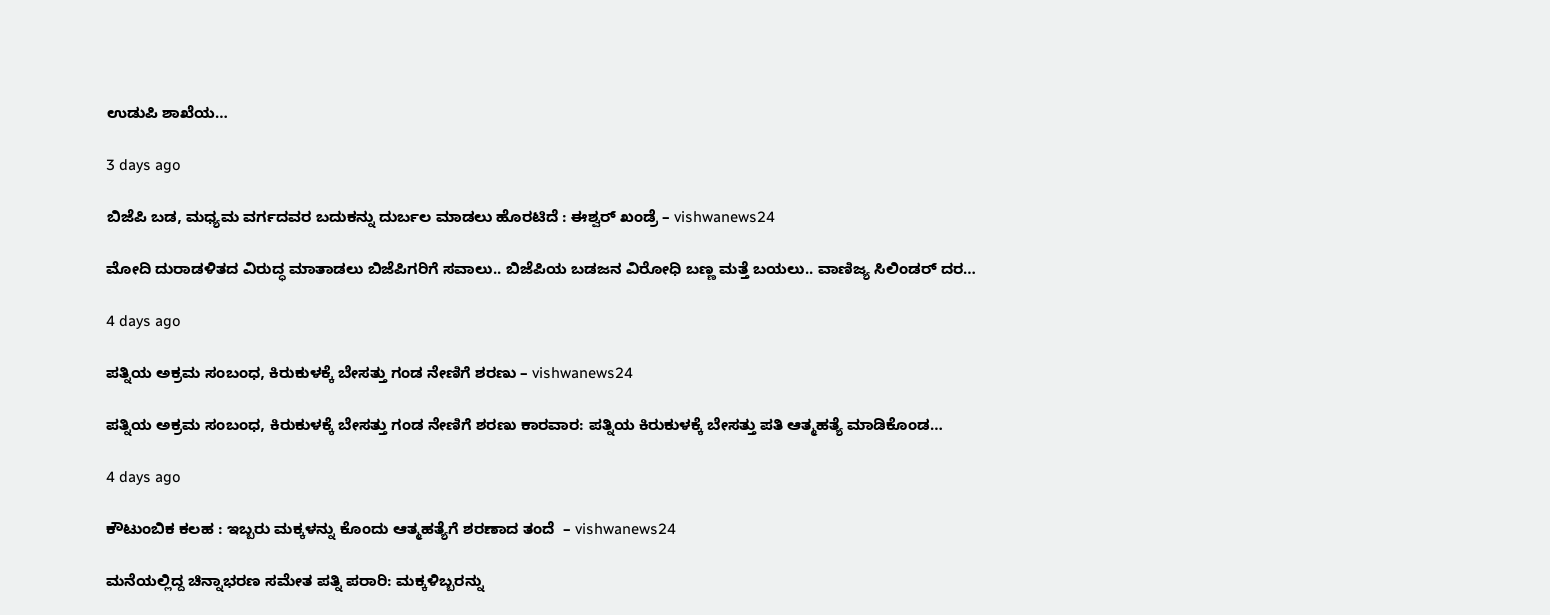ಉಡುಪಿ ಶಾಖೆಯ…

3 days ago

ಬಿಜೆಪಿ ಬಡ, ಮಧ್ಯಮ ವರ್ಗದವರ ಬದುಕನ್ನು ದುರ್ಬಲ ಮಾಡಲು ಹೊರಟಿದೆ : ಈಶ್ವರ್ ಖಂಡ್ರೆ – vishwanews24

ಮೋದಿ ದುರಾಡಳಿತದ ವಿರುದ್ಧ ಮಾತಾಡಲು ಬಿಜೆಪಿಗರಿಗೆ ಸವಾಲು.. ಬಿಜೆಪಿಯ ಬಡಜನ ವಿರೋಧಿ ಬಣ್ಣ ಮತ್ತೆ ಬಯಲು.. ವಾಣಿಜ್ಯ ಸಿಲಿಂಡರ್ ದರ…

4 days ago

ಪತ್ನಿಯ ಅಕ್ರಮ ಸಂಬಂಧ, ಕಿರುಕುಳಕ್ಕೆ ಬೇಸತ್ತು ಗಂಡ ನೇಣಿಗೆ ಶರಣು – vishwanews24

ಪತ್ನಿಯ ಅಕ್ರಮ ಸಂಬಂಧ, ಕಿರುಕುಳಕ್ಕೆ ಬೇಸತ್ತು ಗಂಡ ನೇಣಿಗೆ ಶರಣು ಕಾರವಾರ: ಪತ್ನಿಯ ಕಿರುಕುಳಕ್ಕೆ ಬೇಸತ್ತು ಪತಿ ಆತ್ಮಹತ್ಯೆ ಮಾಡಿಕೊಂಡ…

4 days ago

ಕೌಟುಂಬಿಕ ಕಲಹ : ಇಬ್ಬರು ಮಕ್ಕಳನ್ನು ಕೊಂದು ಆತ್ಮಹತ್ಯೆಗೆ ಶರಣಾದ ತಂದೆ  – vishwanews24

ಮನೆಯಲ್ಲಿದ್ದ ಚಿನ್ನಾಭರಣ ಸಮೇತ ಪತ್ನಿ ಪರಾರಿ: ಮಕ್ಕಳಿಬ್ಬರನ್ನು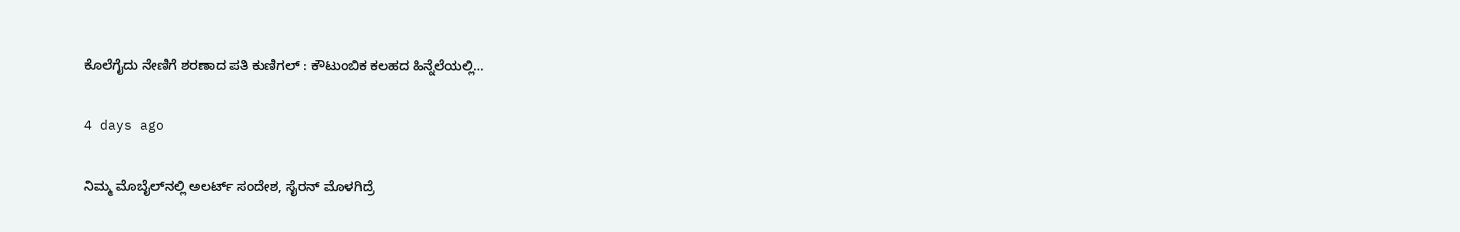ಕೊಲೆಗೈದು ನೇಣಿಗೆ ಶರಣಾದ ಪತಿ ಕುಣಿಗಲ್ : ಕೌಟುಂಬಿಕ ಕಲಹದ ಹಿನ್ನೆಲೆಯಲ್ಲಿ…

4 days ago

ನಿಮ್ಮ ಮೊಬೈಲ್‌ನಲ್ಲಿ ಅಲರ್ಟ್ ಸಂದೇಶ, ಸೈರನ್ ಮೊಳಗಿದ್ರೆ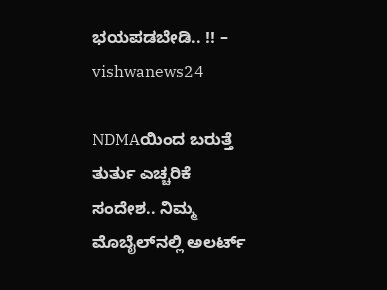ಭಯಪಡಬೇಡಿ.. !! – vishwanews24

NDMAಯಿಂದ ಬರುತ್ತೆ ತುರ್ತು ಎಚ್ಚರಿಕೆ ಸಂದೇಶ.. ನಿಮ್ಮ ಮೊಬೈಲ್‌ನಲ್ಲಿ ಅಲರ್ಟ್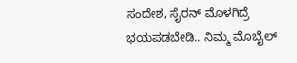ಸಂದೇಶ, ಸೈರನ್ ಮೊಳಗಿದ್ರೆ ಭಯಪಡಬೇಡಿ.. ನಿಮ್ಮ ಮೊಬೈಲ್‌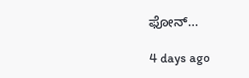ಫೋನ್‌…

4 days ago